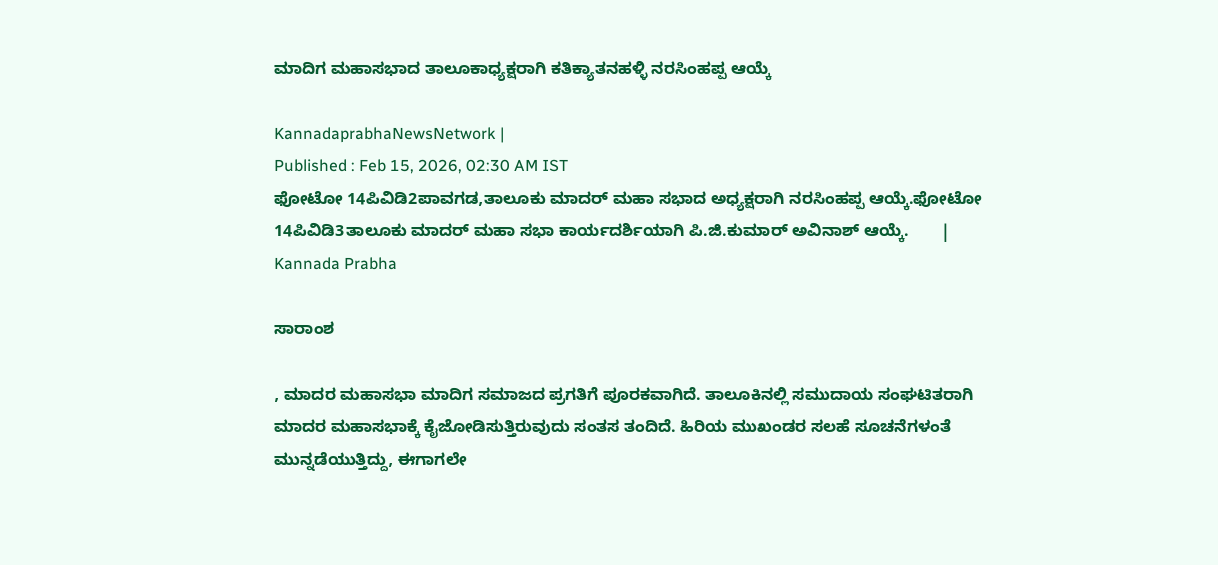ಮಾದಿಗ ಮಹಾಸಭಾದ ತಾಲೂಕಾಧ್ಯಕ್ಷರಾಗಿ ಕತಿಕ್ಯಾತನಹಳ್ಳಿ ನರಸಿಂಹಪ್ಪ ಆಯ್ಕೆ

KannadaprabhaNewsNetwork |
Published : Feb 15, 2026, 02:30 AM IST
ಫೋಟೋ 14ಪಿವಿಡಿ2ಪಾವಗಡ,ತಾಲೂಕು ಮಾದರ್‌ ಮಹಾ ಸಭಾದ ಅಧ್ಯಕ್ಷರಾಗಿ ನರಸಿಂಹಪ್ಪ ಆಯ್ಕೆ.ಫೋಟೋ 14ಪಿವಿಡಿ3ತಾಲೂಕು ಮಾದರ್‌ ಮಹಾ ಸಭಾ ಕಾರ್ಯದರ್ಶಿಯಾಗಿ ಪಿ.ಜಿ.ಕುಮಾರ್‌ ಅವಿನಾಶ್‌ ಆಯ್ಕೆ.       | Kannada Prabha

ಸಾರಾಂಶ

, ಮಾದರ ಮಹಾಸಭಾ ಮಾದಿಗ ಸಮಾಜದ ಪ್ರಗತಿಗೆ ಪೂರಕವಾಗಿದೆ. ತಾಲೂಕಿನಲ್ಲಿ ಸಮುದಾಯ ಸಂಘಟಿತರಾಗಿ ಮಾದರ ಮಹಾಸಭಾಕ್ಕೆ ಕೈಜೋಡಿಸುತ್ತಿರುವುದು ಸಂತಸ ತಂದಿದೆ. ಹಿರಿಯ ಮುಖಂಡರ ಸಲಹೆ ಸೂಚನೆಗಳಂತೆ ಮುನ್ನಡೆಯುತ್ತಿದ್ದು, ಈಗಾಗಲೇ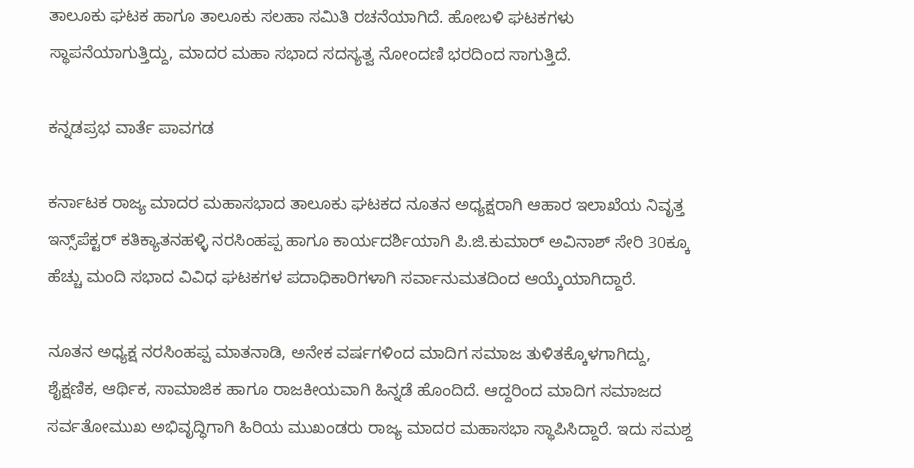ತಾಲೂಕು ಘಟಕ ಹಾಗೂ ತಾಲೂಕು ಸಲಹಾ ಸಮಿತಿ ರಚನೆಯಾಗಿದೆ. ಹೋಬಳಿ ಘಟಕಗಳು ಸ್ಥಾಪನೆಯಾಗುತ್ತಿದ್ದು, ಮಾದರ ಮಹಾ ಸಭಾದ ಸದಸ್ಯತ್ವ ನೋಂದಣಿ ಭರದಿಂದ ಸಾಗುತ್ತಿದೆ.

ಕನ್ನಡಪ್ರಭ ವಾರ್ತೆ ಪಾವಗಡ

ಕರ್ನಾಟಕ ರಾಜ್ಯ ಮಾದರ ಮಹಾಸಭಾದ ತಾಲೂಕು ಘಟಕದ ನೂತನ ಅಧ್ಯಕ್ಷರಾಗಿ ಆಹಾರ ಇಲಾಖೆಯ ನಿವೃತ್ತ ಇನ್ಸ್‌ಪೆಕ್ಟರ್‌ ಕತಿಕ್ಯಾತನಹಳ್ಳಿ ನರಸಿಂಹಪ್ಪ ಹಾಗೂ ಕಾರ್ಯದರ್ಶಿಯಾಗಿ ಪಿ.ಜಿ.ಕುಮಾರ್‌ ಅವಿನಾಶ್ ಸೇರಿ 30ಕ್ಕೂ ಹೆಚ್ಚು ಮಂದಿ ಸಭಾದ ವಿವಿಧ ಘಟಕಗಳ ಪದಾಧಿಕಾರಿಗಳಾಗಿ ಸರ್ವಾನುಮತದಿಂದ ಆಯ್ಕೆಯಾಗಿದ್ದಾರೆ.

ನೂತನ ಅಧ್ಯಕ್ಷ ನರಸಿಂಹಪ್ಪ ಮಾತನಾಡಿ, ಅನೇಕ ವರ್ಷಗಳಿಂದ ಮಾದಿಗ ಸಮಾಜ ತುಳಿತಕ್ಕೊಳಗಾಗಿದ್ದು, ಶೈಕ್ಷಣಿಕ, ಆರ್ಥಿಕ, ಸಾಮಾಜಿಕ ಹಾಗೂ ರಾಜಕೀಯವಾಗಿ ಹಿನ್ನಡೆ ಹೊಂದಿದೆ. ಆದ್ದರಿಂದ ಮಾದಿಗ ಸಮಾಜದ ಸರ್ವತೋಮುಖ ಅಭಿವೃದ್ಧಿಗಾಗಿ ಹಿರಿಯ ಮುಖಂಡರು ರಾಜ್ಯ ಮಾದರ ಮಹಾಸಭಾ ಸ್ಥಾಪಿಸಿದ್ದಾರೆ. ಇದು ಸಮಶ್ದ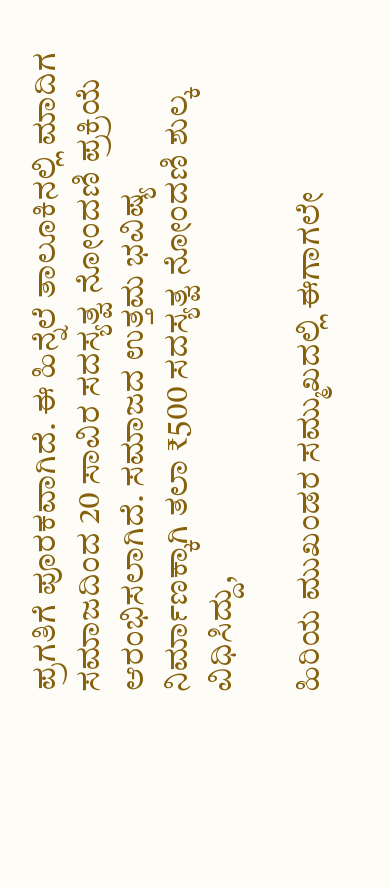ಪ್ರಗತಿಗೆ ಪೂರಕವಾಗಿದೆ. ಈ ಹಿನ್ನೆಲೆ ತಾಲೂಕಿನಲ್ಲಿ ಮಾದಿಗ ಸಮಾಜದಿಂದ 20 ಸಾವಿರ ಸದಸ್ಯತ್ವ ನೋಂದಣಿ ಪ್ರಕ್ರಿಯೆ ಆರಂಭಿಸಲಾಗಿದೆ. ಸಮಾಜದ ಉತ್ತಮ ಭವಿಷ್ಯ ನಿರ್ಮಾಣಕ್ಕಾಗಿ ತಲಾ ₹500 ಸದಸ್ಯತ್ವ ನೋಂದಣಿ ಶುಲ್ಕ ವಿಧಿಸಿದ್ದು,

ಹಿರಿಯ ಮುಖಂಡರ ಸಮ್ಮುಖದಲ್ಲಿ ಈಗಾಗಲೇ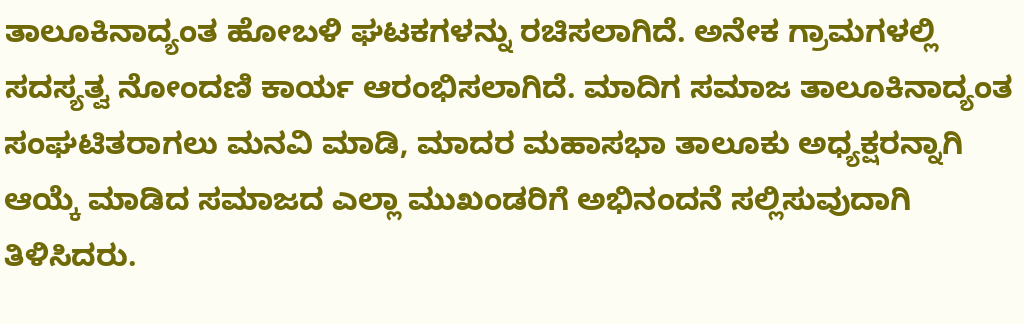ತಾಲೂಕಿನಾದ್ಯಂತ ಹೋಬಳಿ ಘಟಕಗಳನ್ನು ರಚಿಸಲಾಗಿದೆ. ಅನೇಕ ಗ್ರಾಮಗಳಲ್ಲಿ ಸದಸ್ಯತ್ವ ನೋಂದಣಿ ಕಾರ್ಯ ಆರಂಭಿಸಲಾಗಿದೆ. ಮಾದಿಗ ಸಮಾಜ ತಾಲೂಕಿನಾದ್ಯಂತ ಸಂಘಟಿತರಾಗಲು ಮನವಿ ಮಾಡಿ, ಮಾದರ ಮಹಾಸಭಾ ತಾಲೂಕು ಅಧ್ಯಕ್ಷರನ್ನಾಗಿ ಆಯ್ಕೆ ಮಾಡಿದ ಸಮಾಜದ ಎಲ್ಲಾ ಮುಖಂಡರಿಗೆ ಅಭಿನಂದನೆ ಸಲ್ಲಿಸುವುದಾಗಿ ತಿಳಿಸಿದರು.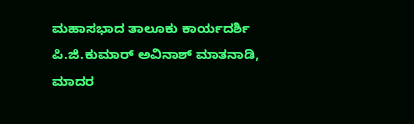ಮಹಾಸಭಾದ ತಾಲೂಕು ಕಾರ್ಯದರ್ಶಿ ಪಿ.ಜಿ.ಕುಮಾರ್‌ ಅವಿನಾಶ್‌ ಮಾತನಾಡಿ, ಮಾದರ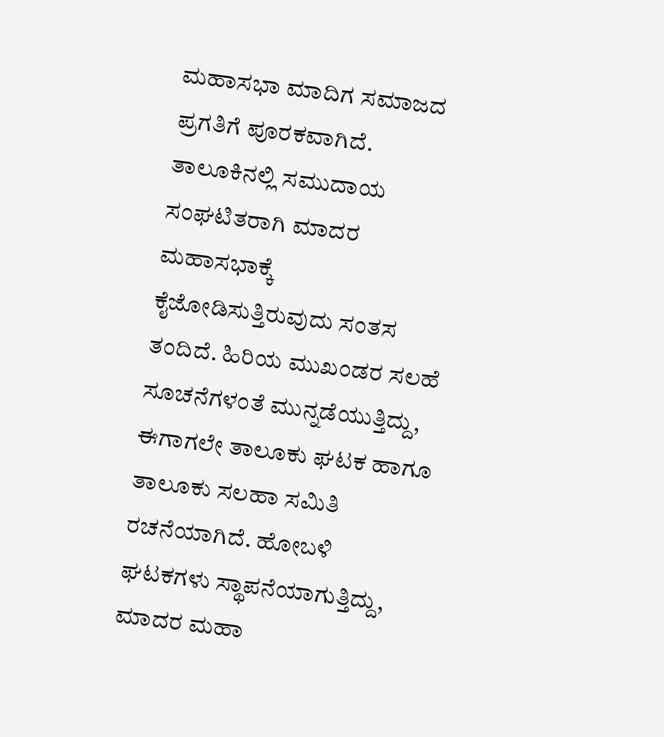ಮಹಾಸಭಾ ಮಾದಿಗ ಸಮಾಜದ ಪ್ರಗತಿಗೆ ಪೂರಕವಾಗಿದೆ. ತಾಲೂಕಿನಲ್ಲಿ ಸಮುದಾಯ ಸಂಘಟಿತರಾಗಿ ಮಾದರ ಮಹಾಸಭಾಕ್ಕೆ ಕೈಜೋಡಿಸುತ್ತಿರುವುದು ಸಂತಸ ತಂದಿದೆ. ಹಿರಿಯ ಮುಖಂಡರ ಸಲಹೆ ಸೂಚನೆಗಳಂತೆ ಮುನ್ನಡೆಯುತ್ತಿದ್ದು, ಈಗಾಗಲೇ ತಾಲೂಕು ಘಟಕ ಹಾಗೂ ತಾಲೂಕು ಸಲಹಾ ಸಮಿತಿ ರಚನೆಯಾಗಿದೆ. ಹೋಬಳಿ ಘಟಕಗಳು ಸ್ಥಾಪನೆಯಾಗುತ್ತಿದ್ದು, ಮಾದರ ಮಹಾ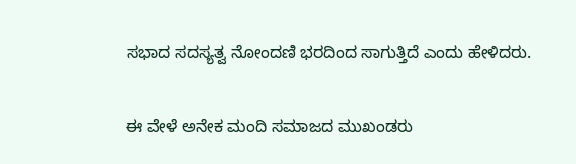ಸಭಾದ ಸದಸ್ಯತ್ವ ನೋಂದಣಿ ಭರದಿಂದ ಸಾಗುತ್ತಿದೆ ಎಂದು ಹೇಳಿದರು.

ಈ ವೇಳೆ ಅನೇಕ ಮಂದಿ ಸಮಾಜದ ಮುಖಂಡರು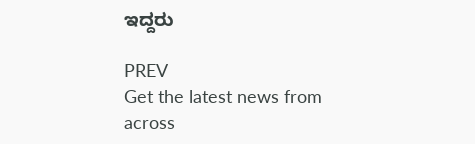ಇದ್ದರು

PREV
Get the latest news from across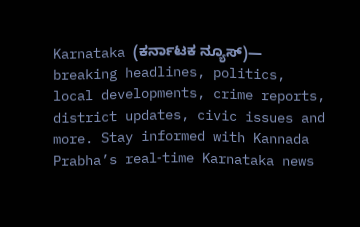Karnataka (ಕರ್ನಾಟಕ ನ್ಯೂಸ್)— breaking headlines, politics, local developments, crime reports, district updates, civic issues and more. Stay informed with Kannada Prabha’s real‑time Karnataka news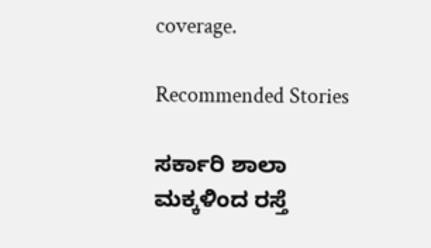coverage.

Recommended Stories

ಸರ್ಕಾರಿ ಶಾಲಾ ಮಕ್ಕಳಿಂದ ರಸ್ತೆ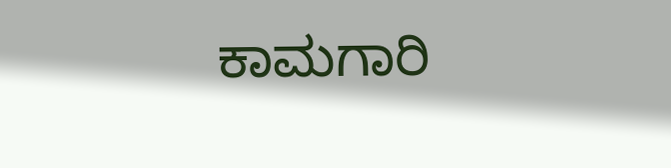ಕಾಮಗಾರಿ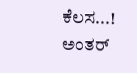ಕೆಲಸ...!
ಅಂತರ್‌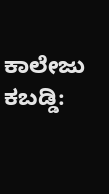ಕಾಲೇಜು ಕಬಡ್ಡಿ: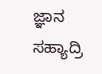ಜ್ಞಾನ ಸಹ್ಯಾದ್ರಿ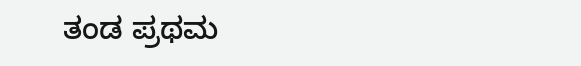ತಂಡ ಪ್ರಥಮ